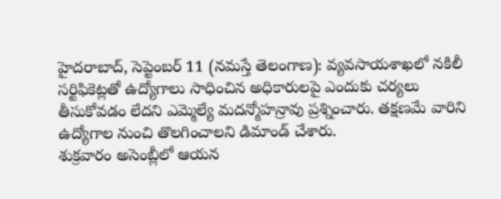హైదరాబాద్, సెప్టెంబర్ 11 (నమస్తే తెలంగాణ): వ్యవసాయశాఖలో నకిలీ సర్టిఫికెట్లతో ఉద్యోగాలు సాధించిన అధికారులపై ఎందుకు చర్యలు తీసుకోవడం లేదని ఎమ్మెల్యే మదన్మోహన్రావు ప్రశ్నించారు. తక్షణమే వారిని ఉద్యోగాల నుంచి తొలగించాలని డిమాండ్ చేశారు.
శుక్రవారం అసెంబ్లీలో ఆయన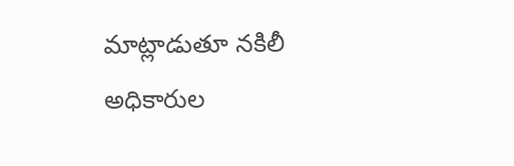మాట్లాడుతూ నకిలీ అధికారుల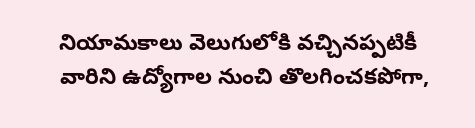నియామకాలు వెలుగులోకి వచ్చినప్పటికీ వారిని ఉద్యోగాల నుంచి తొలగించకపోగా,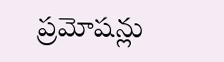ప్రమోషన్లు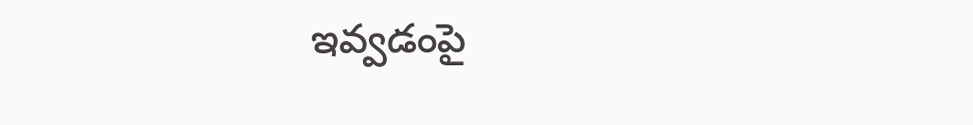ఇవ్వడంపై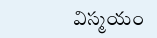విస్మయం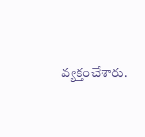వ్యక్తంచేశారు.